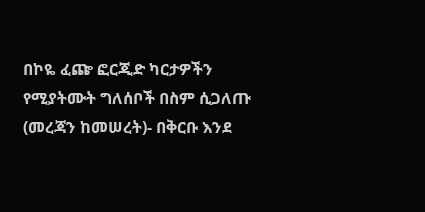በኮዬ ፈጬ ፎርጂድ ካርታዎችን የሚያትሙት ግለሰቦች በስም ሲጋለጡ
(መረጃን ከመሠረት)- በቅርቡ እንደ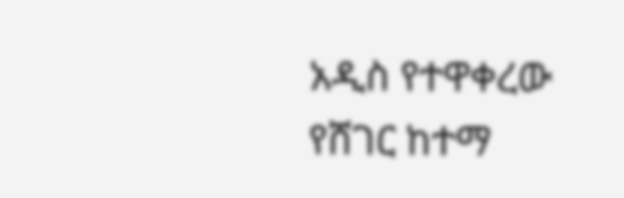አዲስ የተዋቀረው የሸገር ከተማ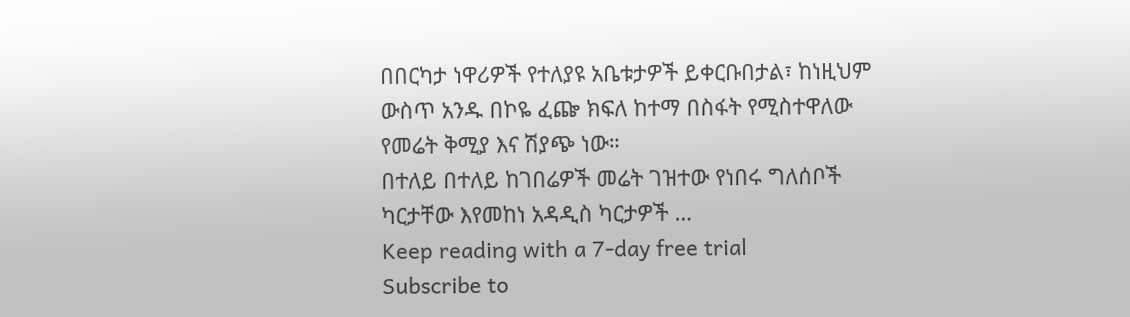በበርካታ ነዋሪዎች የተለያዩ አቤቱታዎች ይቀርቡበታል፣ ከነዚህም ውስጥ አንዱ በኮዬ ፈጬ ክፍለ ከተማ በስፋት የሚስተዋለው የመሬት ቅሚያ እና ሽያጭ ነው።
በተለይ በተለይ ከገበሬዎች መሬት ገዝተው የነበሩ ግለሰቦች ካርታቸው እየመከነ አዳዲስ ካርታዎች …
Keep reading with a 7-day free trial
Subscribe to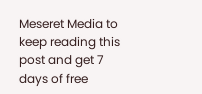Meseret Media to keep reading this post and get 7 days of free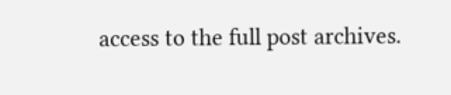access to the full post archives.